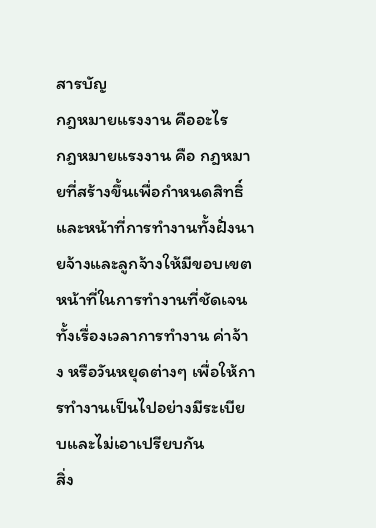สารบัญ
กฎหมายแรงงาน คืออะไร
กฎหมายแรงงาน คือ กฎหมายที่สร้างขึ้นเพื่อกำหนดสิทธิ์และหน้าที่การทำงานทั้งฝั่งนายจ้างและลูกจ้างให้มีขอบเขตหน้าที่ในการทำงานที่ชัดเจนทั้งเรื่องเวลาการทำงาน ค่าจ้าง หรือวันหยุดต่างๆ เพื่อให้การทำงานเป็นไปอย่างมีระเบียบและไม่เอาเปรียบกัน
สิ่ง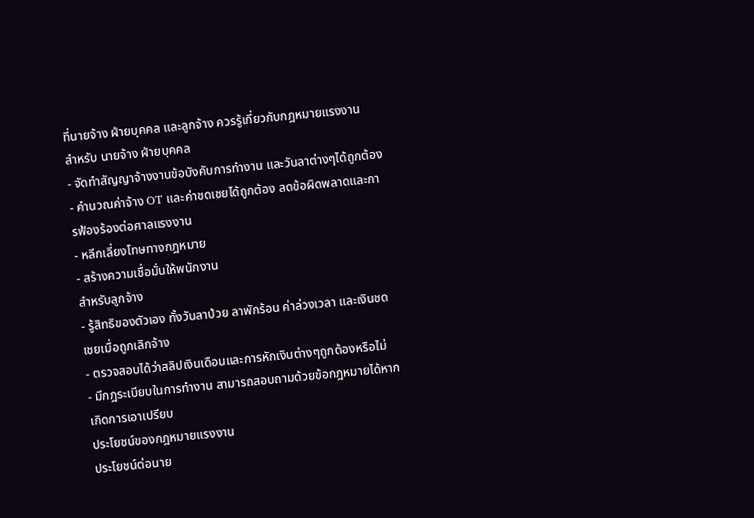ที่นายจ้าง ฝ่ายบุคคล และลูกจ้าง ควรรู้เกี่ยวกับกฎหมายแรงงาน
สำหรับ นายจ้าง ฝ่ายบุคคล
- จัดทำสัญญาจ้างงานข้อบังคับการทำงาน และวันลาต่างๆได้ถูกต้อง
- คำนวณค่าจ้าง OT และค่าชดเชยได้ถูกต้อง ลดข้อผิดพลาดและการฟ้องร้องต่อศาลแรงงาน
- หลีกเลี่ยงโทษทางกฎหมาย
- สร้างความเชื่อมั่นให้พนักงาน
สำหรับลูกจ้าง
- รู้สิทธิของตัวเอง ทั้งวันลาป่วย ลาพักร้อน ค่าล่วงเวลา และเงินชดเชยเมื่อถูกเลิกจ้าง
- ตรวจสอบได้ว่าสลิปเงินเดือนและการหักเงินต่างๆถูกต้องหรือไม่
- มีกฎระเบียบในการทำงาน สามารถสอบถามด้วยข้อกฎหมายได้หากเกิดการเอาเปรียบ
ประโยชน์ของกฎหมายแรงงาน
ประโยชน์ต่อนาย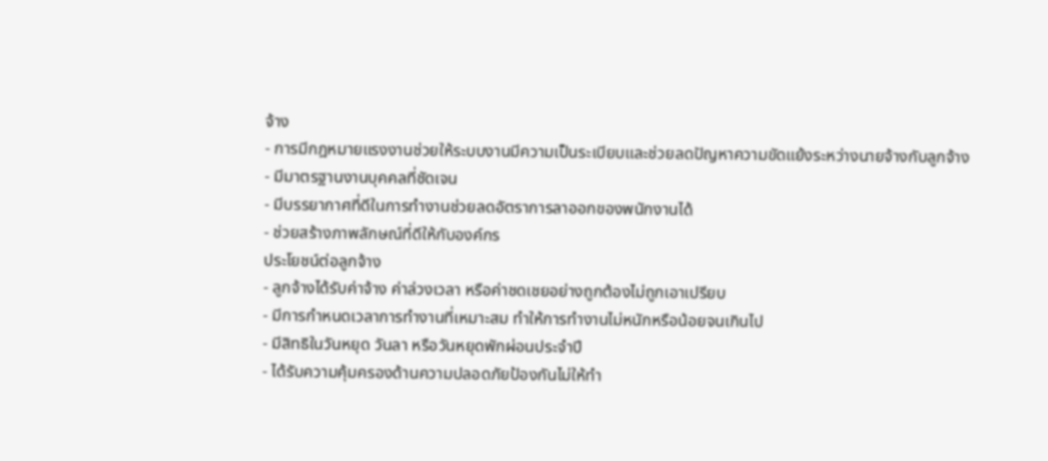จ้าง
- การมีกฎหมายแรงงานช่วยให้ระบบงานมีความเป็นระเบียบและช่วยลดปัญหาความขัดแย้งระหว่างนายจ้างกับลูกจ้าง
- มีมาตรฐานงานบุคคลที่ชัดเจน
- มีบรรยากาศที่ดีในการทำงานช่วยลดอัตราการลาออกของพนักงานได้
- ช่วยสร้างภาพลักษณ์ที่ดีให้กับองค์กร
ประโยชน์ต่อลูกจ้าง
- ลูกจ้างได้รับค่าจ้าง ค่าล่วงเวลา หรือค่าชดเชยอย่างถูกต้องไม่ถูกเอาเปรียบ
- มีการกำหนดเวลาการทำงานที่เหมาะสม ทำให้การทำงานไม่หนักหรือน้อยจนเกินไป
- มีสิทธิในวันหยุด วันลา หรือวันหยุดพักผ่อนประจำปี
- ได้รับความคุ้มครองด้านความปลอดภัยป้องกันไม่ให้ทำ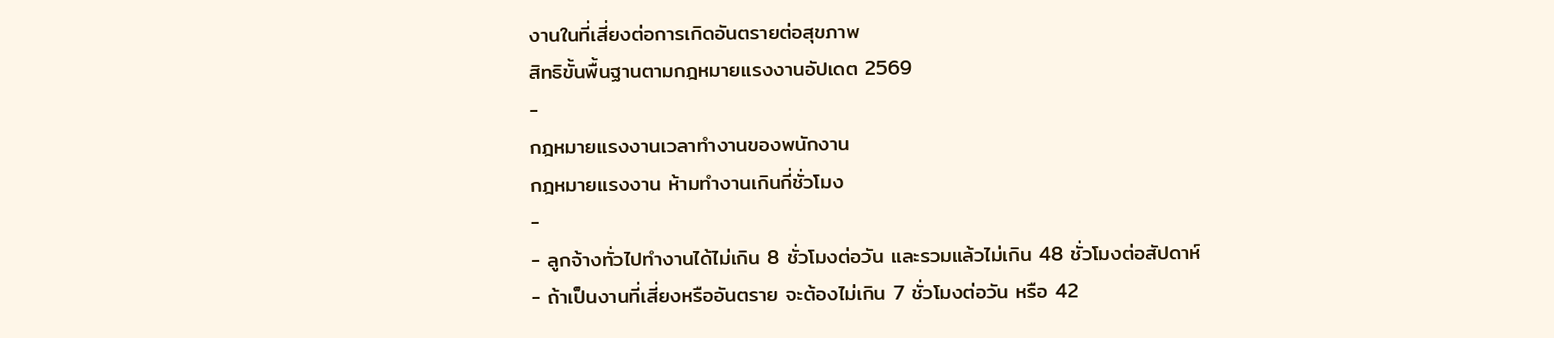งานในที่เสี่ยงต่อการเกิดอันตรายต่อสุขภาพ
สิทธิขั้นพื้นฐานตามกฎหมายแรงงานอัปเดต 2569
-
กฎหมายแรงงานเวลาทำงานของพนักงาน
กฎหมายแรงงาน ห้ามทำงานเกินกี่ชั่วโมง
-
- ลูกจ้างทั่วไปทำงานได้ไม่เกิน 8 ชั่วโมงต่อวัน และรวมแล้วไม่เกิน 48 ชั่วโมงต่อสัปดาห์
- ถ้าเป็นงานที่เสี่ยงหรืออันตราย จะต้องไม่เกิน 7 ชั่วโมงต่อวัน หรือ 42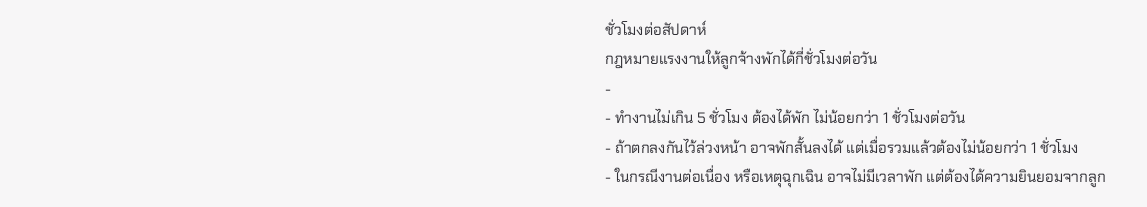ชั่วโมงต่อสัปดาห์
กฎหมายแรงงานให้ลูกจ้างพักได้กี่ชั่วโมงต่อวัน
-
- ทำงานไม่เกิน 5 ชั่วโมง ต้องได้พัก ไม่น้อยกว่า 1 ชั่วโมงต่อวัน
- ถ้าตกลงกันไว้ล่วงหน้า อาจพักสั้นลงได้ แต่เมื่อรวมแล้วต้องไม่น้อยกว่า 1 ชั่วโมง
- ในกรณีงานต่อเนื่อง หรือเหตุฉุกเฉิน อาจไม่มีเวลาพัก แต่ต้องได้ความยินยอมจากลูก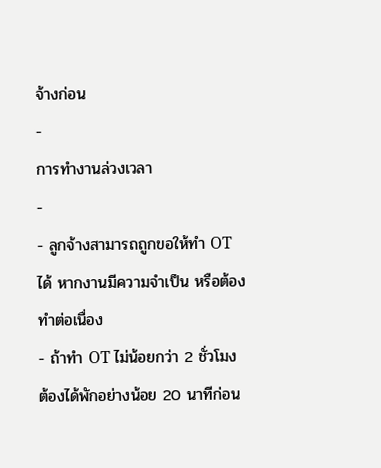จ้างก่อน
-
การทำงานล่วงเวลา
-
- ลูกจ้างสามารถถูกขอให้ทำ OT ได้ หากงานมีความจำเป็น หรือต้องทำต่อเนื่อง
- ถ้าทำ OT ไม่น้อยกว่า 2 ชั่วโมง ต้องได้พักอย่างน้อย 20 นาทีก่อน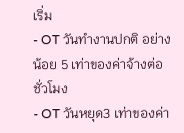เริ่ม
- OT วันทำงานปกติ อย่างน้อย 5 เท่าของค่าจ้างต่อชั่วโมง
- OT วันหยุด3 เท่าของค่า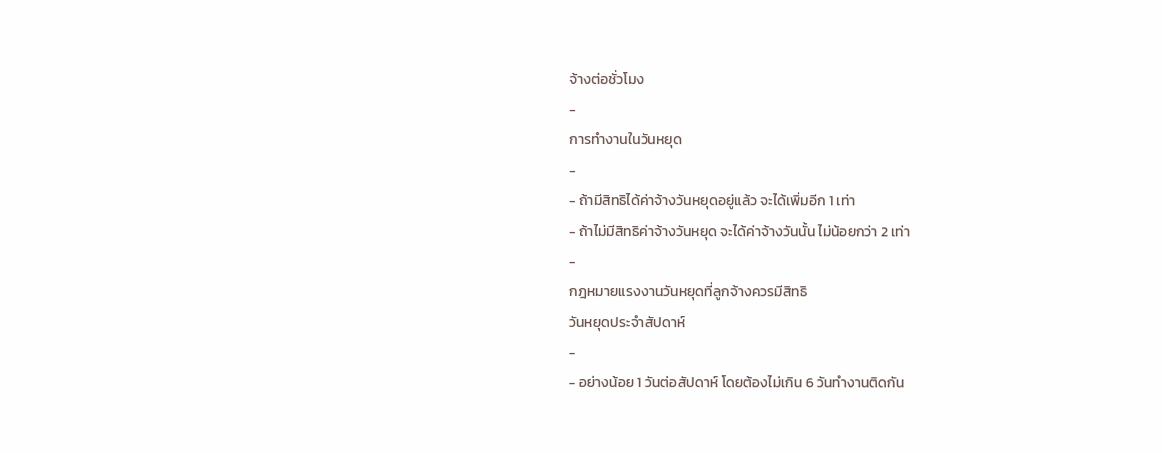จ้างต่อชั่วโมง
-
การทำงานในวันหยุด
-
- ถ้ามีสิทธิได้ค่าจ้างวันหยุดอยู่แล้ว จะได้เพิ่มอีก 1 เท่า
- ถ้าไม่มีสิทธิค่าจ้างวันหยุด จะได้ค่าจ้างวันนั้น ไม่น้อยกว่า 2 เท่า
-
กฎหมายแรงงานวันหยุดที่ลูกจ้างควรมีสิทธิ
วันหยุดประจำสัปดาห์
-
- อย่างน้อย 1 วันต่อสัปดาห์ โดยต้องไม่เกิน 6 วันทำงานติดกัน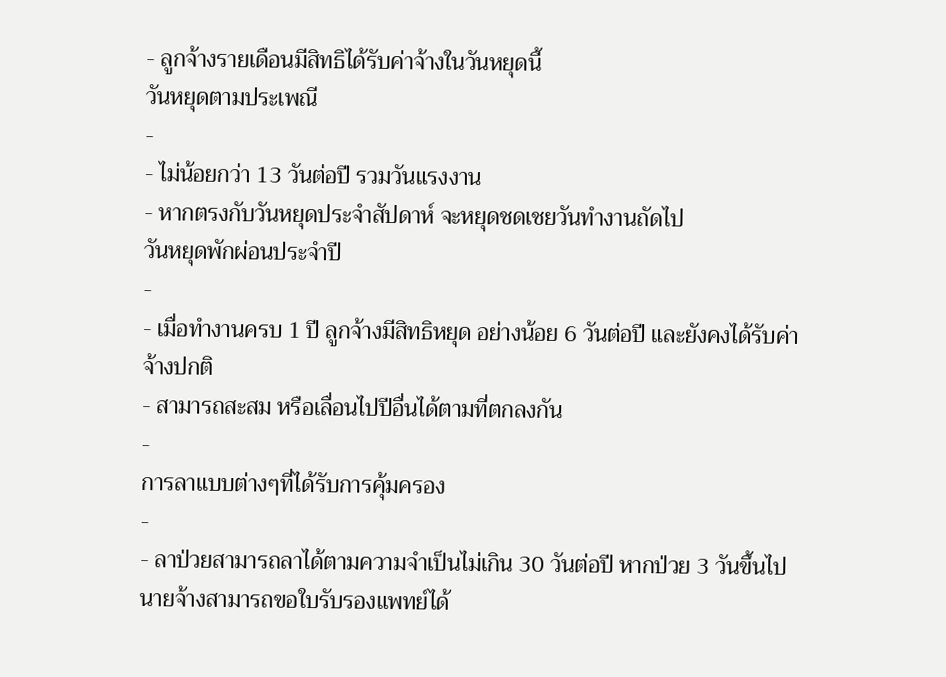- ลูกจ้างรายเดือนมีสิทธิได้รับค่าจ้างในวันหยุดนี้
วันหยุดตามประเพณี
-
- ไม่น้อยกว่า 13 วันต่อปี รวมวันแรงงาน
- หากตรงกับวันหยุดประจำสัปดาห์ จะหยุดชดเชยวันทำงานถัดไป
วันหยุดพักผ่อนประจำปี
-
- เมื่อทำงานครบ 1 ปี ลูกจ้างมีสิทธิหยุด อย่างน้อย 6 วันต่อปี และยังคงได้รับค่าจ้างปกติ
- สามารถสะสม หรือเลื่อนไปปีอื่นได้ตามที่ตกลงกัน
-
การลาแบบต่างๆที่ได้รับการคุ้มครอง
-
- ลาป่วยสามารถลาได้ตามความจำเป็นไม่เกิน 30 วันต่อปี หากป่วย 3 วันขึ้นไป นายจ้างสามารถขอใบรับรองแพทย์ได้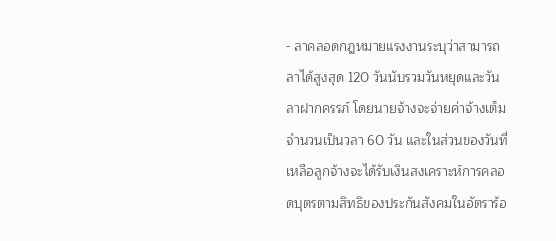- ลาคลอดกฎหมายแรงงานระบุว่าสามารถลาได้สูงสุด 120 วันนับรวมวันหยุดและวันลาฝากครรภ์ โดยนายจ้างจะจ่ายค่าจ้างเต็มจำนวนเป็นวลา 60 วัน และในส่วนของวันที่เหลือลูกจ้างจะได้รับเงินสงเคราะห์การคลอดบุตรตามสิทธิของประกันสังคมในอัตราร้อ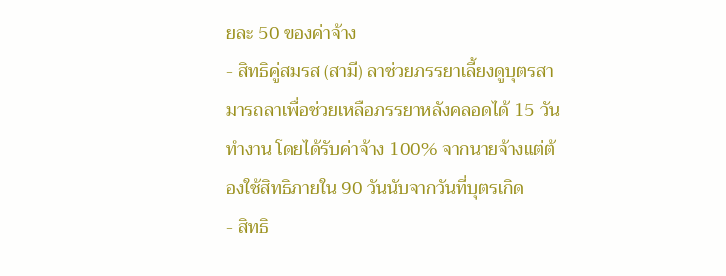ยละ 50 ของค่าจ้าง
- สิทธิคู่สมรส (สามี) ลาช่วยภรรยาเลี้ยงดูบุตรสามารถลาเพื่อช่วยเหลือภรรยาหลังคลอดได้ 15 วันทำงาน โดยได้รับค่าจ้าง 100% จากนายจ้างแต่ต้องใช้สิทธิภายใน 90 วันนับจากวันที่บุตรเกิด
- สิทธิ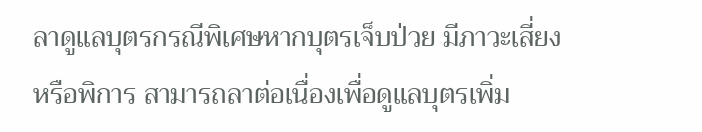ลาดูแลบุตรกรณีพิเศษหากบุตรเจ็บป่วย มีภาวะเสี่ยง หรือพิการ สามารถลาต่อเนื่องเพื่อดูแลบุตรเพิ่ม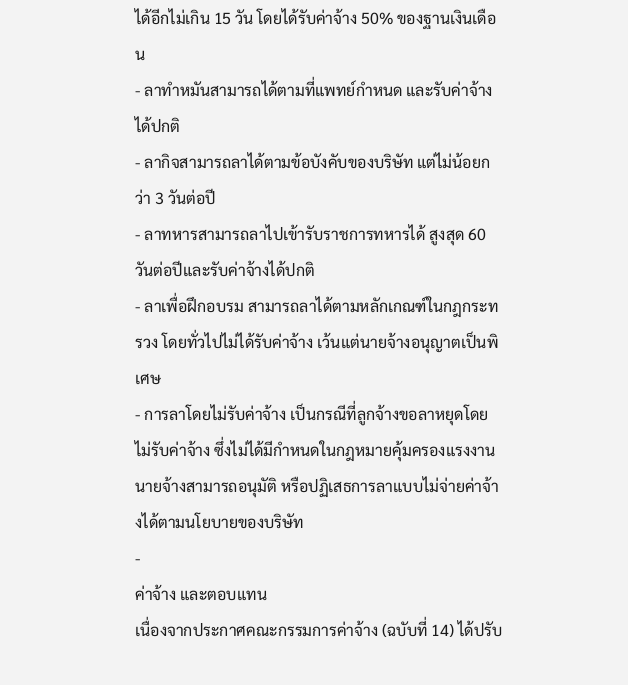ได้อีกไม่เกิน 15 วัน โดยได้รับค่าจ้าง 50% ของฐานเงินเดือน
- ลาทำหมันสามารถได้ตามที่แพทย์กำหนด และรับค่าจ้างได้ปกติ
- ลากิจสามารถลาได้ตามข้อบังคับของบริษัท แต่ไม่น้อยกว่า 3 วันต่อปี
- ลาทหารสามารถลาไปเข้ารับราชการทหารได้ สูงสุด 60 วันต่อปีและรับค่าจ้างได้ปกติ
- ลาเพื่อฝึกอบรม สามารถลาได้ตามหลักเกณฑ์ในกฎกระทรวง โดยทั่วไปไม่ได้รับค่าจ้าง เว้นแต่นายจ้างอนุญาตเป็นพิเศษ
- การลาโดยไม่รับค่าจ้าง เป็นกรณีที่ลูกจ้างขอลาหยุดโดยไม่รับค่าจ้าง ซึ่งไม่ได้มีกำหนดในกฎหมายคุ้มครองแรงงานนายจ้างสามารถอนุมัติ หรือปฏิเสธการลาแบบไม่จ่ายค่าจ้างได้ตามนโยบายของบริษัท
-
ค่าจ้าง และตอบแทน
เนื่องจากประกาศคณะกรรมการค่าจ้าง (ฉบับที่ 14) ได้ปรับ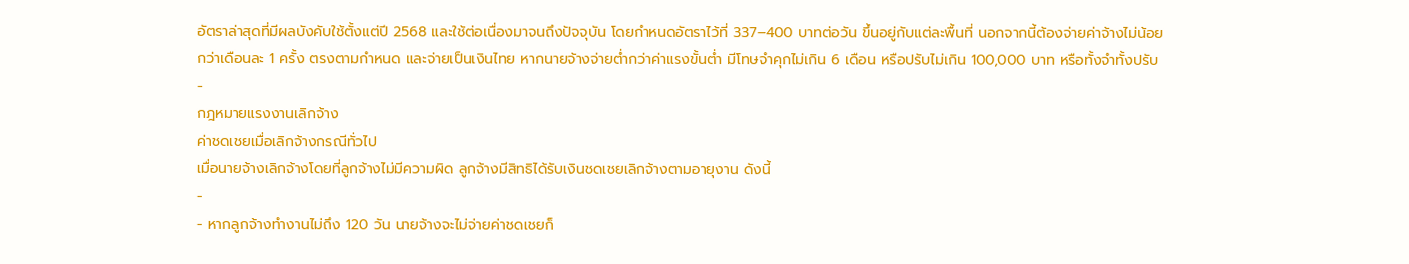อัตราล่าสุดที่มีผลบังคับใช้ตั้งแต่ปี 2568 และใช้ต่อเนื่องมาจนถึงปัจจุบัน โดยกำหนดอัตราไว้ที่ 337–400 บาทต่อวัน ขึ้นอยู่กับแต่ละพื้นที่ นอกจากนี้ต้องจ่ายค่าจ้างไม่น้อยกว่าเดือนละ 1 ครั้ง ตรงตามกำหนด และจ่ายเป็นเงินไทย หากนายจ้างจ่ายต่ำกว่าค่าแรงขั้นต่ำ มีโทษจำคุกไม่เกิน 6 เดือน หรือปรับไม่เกิน 100,000 บาท หรือทั้งจำทั้งปรับ
-
กฎหมายแรงงานเลิกจ้าง
ค่าชดเชยเมื่อเลิกจ้างกรณีทั่วไป
เมื่อนายจ้างเลิกจ้างโดยที่ลูกจ้างไม่มีความผิด ลูกจ้างมีสิทธิได้รับเงินชดเชยเลิกจ้างตามอายุงาน ดังนี้
-
- หากลูกจ้างทำงานไม่ถึง 120 วัน นายจ้างจะไม่จ่ายค่าชดเชยก็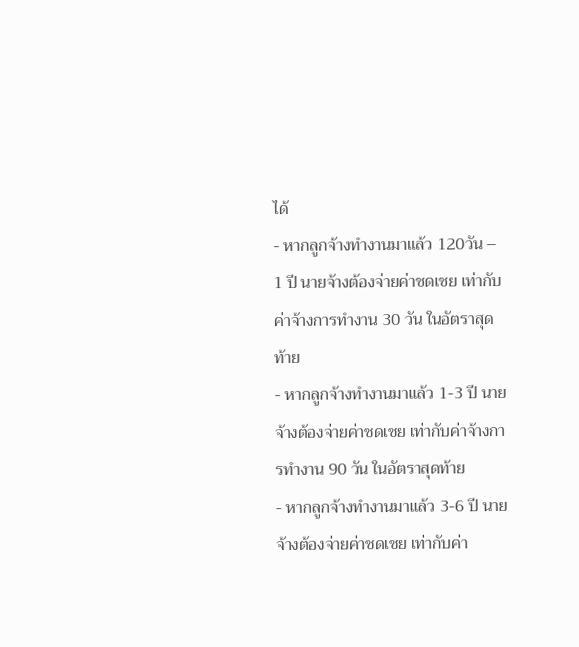ได้
- หากลูกจ้างทำงานมาแล้ว 120วัน – 1 ปี นายจ้างต้องจ่ายค่าชดเชย เท่ากับค่าจ้างการทำงาน 30 วัน ในอัตราสุดท้าย
- หากลูกจ้างทำงานมาแล้ว 1-3 ปี นายจ้างต้องจ่ายค่าชดเชย เท่ากับค่าจ้างการทำงาน 90 วัน ในอัตราสุดท้าย
- หากลูกจ้างทำงานมาแล้ว 3-6 ปี นายจ้างต้องจ่ายค่าชดเชย เท่ากับค่า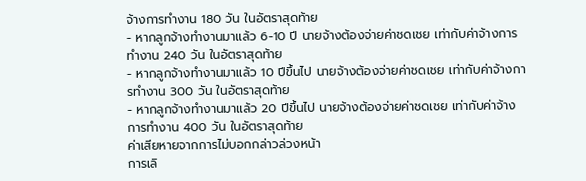จ้างการทำงาน 180 วัน ในอัตราสุดท้าย
- หากลูกจ้างทำงานมาแล้ว 6-10 ปี นายจ้างต้องจ่ายค่าชดเชย เท่ากับค่าจ้างการทำงาน 240 วัน ในอัตราสุดท้าย
- หากลูกจ้างทำงานมาแล้ว 10 ปีขึ้นไป นายจ้างต้องจ่ายค่าชดเชย เท่ากับค่าจ้างการทำงาน 300 วัน ในอัตราสุดท้าย
- หากลูกจ้างทำงานมาแล้ว 20 ปีขึ้นไป นายจ้างต้องจ่ายค่าชดเชย เท่ากับค่าจ้างการทำงาน 400 วัน ในอัตราสุดท้าย
ค่าเสียหายจากการไม่บอกกล่าวล่วงหน้า
การเลิ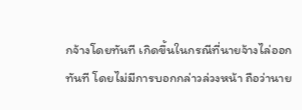กจ้างโดยทันที เกิดขึ้นในกรณีที่นายจ้างไล่ออกทันที โดยไม่มีการบอกกล่าวล่วงหน้า ถือว่านาย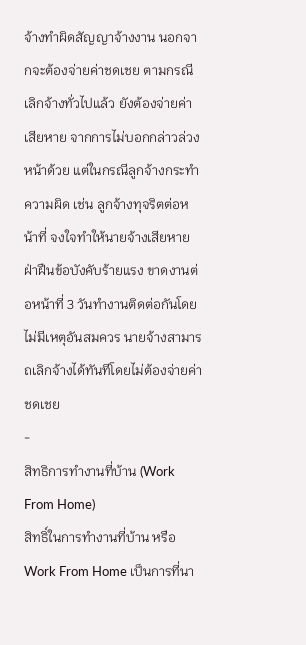จ้างทำผิดสัญญาจ้างงาน นอกจากจะต้องจ่ายค่าชดเชย ตามกรณีเลิกจ้างทั่วไปแล้ว ยังต้องจ่ายค่าเสียหาย จากการไม่บอกกล่าวล่วงหน้าด้วย แต่ในกรณีลูกจ้างกระทำความผิด เช่น ลูกจ้างทุจริตต่อหน้าที่ จงใจทำให้นายจ้างเสียหาย ฝ่าฝืนข้อบังคับร้ายแรง ขาดงานต่อหน้าที่ 3 วันทำงานติดต่อกันโดยไม่มีเหตุอันสมควร นายจ้างสามารถเลิกจ้างได้ทันทีโดยไม่ต้องจ่ายค่าชดเชย
-
สิทธิการทำงานที่บ้าน (Work From Home)
สิทธิ์ในการทำงานที่บ้าน หรือ Work From Home เป็นการที่นา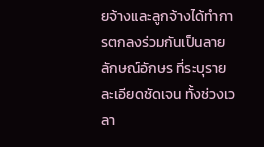ยจ้างและลูกจ้างได้ทำการตกลงร่วมกันเป็นลายลักษณ์อักษร ที่ระบุรายละเอียดชัดเจน ทั้งช่วงเวลา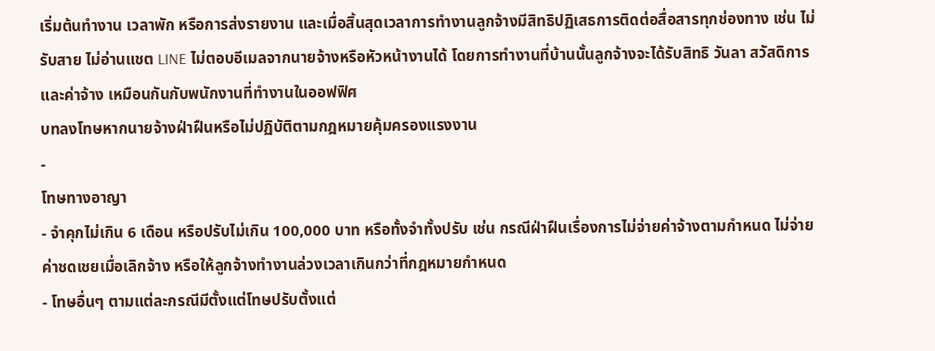เริ่มต้นทำงาน เวลาพัก หรือการส่งรายงาน และเมื่อสิ้นสุดเวลาการทำงานลูกจ้างมีสิทธิปฏิเสธการติดต่อสื่อสารทุกช่องทาง เช่น ไม่รับสาย ไม่อ่านแชต LINE ไม่ตอบอีเมลจากนายจ้างหรือหัวหน้างานได้ โดยการทำงานที่บ้านนั้นลูกจ้างจะได้รับสิทธิ วันลา สวัสดิการ และค่าจ้าง เหมือนกันกับพนักงานที่ทำงานในออฟฟิศ
บทลงโทษหากนายจ้างฝ่าฝืนหรือไม่ปฏิบัติตามกฎหมายคุ้มครองแรงงาน
-
โทษทางอาญา
- จำคุกไม่เกิน 6 เดือน หรือปรับไม่เกิน 100,000 บาท หรือทั้งจำทั้งปรับ เช่น กรณีฝ่าฝืนเรื่องการไม่จ่ายค่าจ้างตามกำหนด ไม่จ่ายค่าชดเชยเมื่อเลิกจ้าง หรือให้ลูกจ้างทำงานล่วงเวลาเกินกว่าที่กฎหมายกำหนด
- โทษอื่นๆ ตามแต่ละกรณีมีตั้งแต่โทษปรับตั้งแต่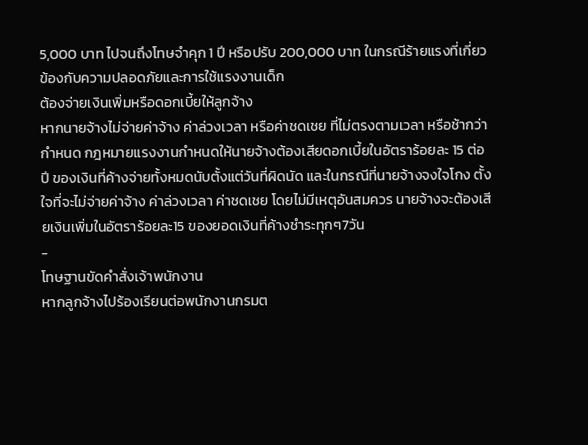5,000 บาท ไปจนถึงโทษจำคุก 1 ปี หรือปรับ 200,000 บาท ในกรณีร้ายแรงที่เกี่ยวข้องกับความปลอดภัยและการใช้แรงงานเด็ก
ต้องจ่ายเงินเพิ่มหรือดอกเบี้ยให้ลูกจ้าง
หากนายจ้างไม่จ่ายค่าจ้าง ค่าล่วงเวลา หรือค่าชดเชย ที่ไม่ตรงตามเวลา หรือช้ากว่ากำหนด กฎหมายแรงงานกำหนดให้นายจ้างต้องเสียดอกเบี้ยในอัตราร้อยละ 15 ต่อปี ของเงินที่ค้างจ่ายทั้งหมดนับตั้งแต่วันที่ผิดนัด และในกรณีที่นายจ้างจงใจโกง ตั้งใจที่จะไม่จ่ายค่าจ้าง ค่าล่วงเวลา ค่าชดเชย โดยไม่มีเหตุอันสมควร นายจ้างจะต้องเสียเงินเพิ่มในอัตราร้อยละ15 ของยอดเงินที่ค้างชำระทุกๆ7วัน
-
โทษฐานขัดคำสั่งเจ้าพนักงาน
หากลูกจ้างไปร้องเรียนต่อพนักงานกรมต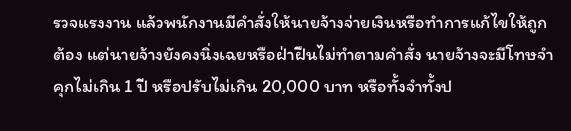รวจแรงงาน แล้วพนักงานมีคำสั่งให้นายจ้างจ่ายเงินหรือทำการแก้ไขให้ถูกต้อง แต่นายจ้างยังคงนิ่งเฉยหรือฝ่าฝืนไม่ทำตามคำสั่ง นายจ้างจะมีโทษจำคุกไม่เกิน 1 ปี หรือปรับไม่เกิน 20,000 บาท หรือทั้งจำทั้งป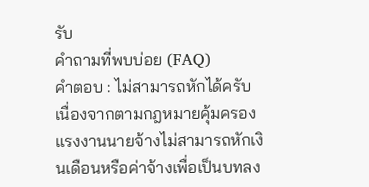รับ
คำถามที่พบบ่อย (FAQ)
คำตอบ : ไม่สามารถหักได้ครับ เนื่องจากตามกฎหมายคุ้มครองแรงงานนายจ้างไม่สามารถหักเงินเดือนหรือค่าจ้างเพื่อเป็นบทลง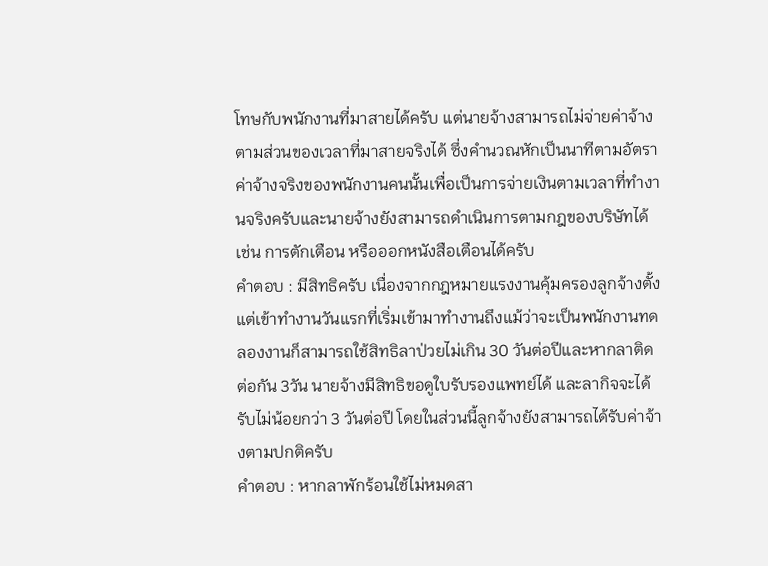โทษกับพนักงานที่มาสายได้ครับ แต่นายจ้างสามารถไม่จ่ายค่าจ้างตามส่วนของเวลาที่มาสายจริงได้ ซึ่งคำนวณหักเป็นนาทีตามอัตราค่าจ้างจริงของพนักงานคนนั้นเพื่อเป็นการจ่ายเงินตามเวลาที่ทำงานจริงครับและนายจ้างยังสามารถดำเนินการตามกฎของบริษัทได้ เช่น การตักเตือน หรือออกหนังสือเตือนได้ครับ
คำตอบ : มีสิทธิครับ เนื่องจากกฎหมายแรงงานคุ้มครองลูกจ้างตั้งแต่เข้าทำงานวันแรกที่เริ่มเข้ามาทำงานถึงแม้ว่าจะเป็นพนักงานทดลองงานก็สามารถใช้สิทธิลาป่วยไม่เกิน 30 วันต่อปีและหากลาติดต่อกัน 3วัน นายจ้างมีสิทธิขอดูใบรับรองแพทย์ได้ และลากิจจะได้รับไม่น้อยกว่า 3 วันต่อปี โดยในส่วนนี้ลูกจ้างยังสามารถได้รับค่าจ้างตามปกติครับ
คำตอบ : หากลาพักร้อนใช้ไม่หมดสา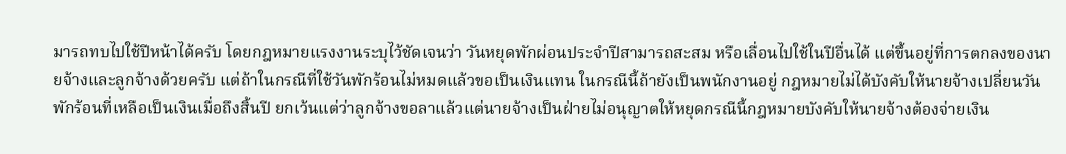มารถทบไปใช้ปีหน้าได้ครับ โดยกฎหมายแรงงานระบุไว้ชัดเจนว่า วันหยุดพักผ่อนประจำปีสามารถสะสม หรือเลื่อนไปใช้ในปีอื่นได้ แต่ขึ้นอยู่ที่การตกลงของนายจ้างและลูกจ้างด้วยครับ แต่ถ้าในกรณีที่ใช้วันพักร้อนไม่หมดแล้วขอเป็นเงินแทน ในกรณีนี้ถ้ายังเป็นพนักงานอยู่ กฎหมายไม่ได้บังคับให้นายจ้างเปลี่ยนวันพักร้อนที่เหลือเป็นเงินเมื่อถึงสิ้นปี ยกเว้นแต่ว่าลูกจ้างขอลาแล้วแต่นายจ้างเป็นฝ่ายไม่อนุญาตให้หยุดกรณีนี้กฎหมายบังคับให้นายจ้างต้องจ่ายเงิน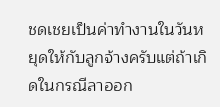ชดเชยเป็นค่าทำงานในวันหยุดให้กับลูกจ้างครับแต่ถ้าเกิดในกรณีลาออก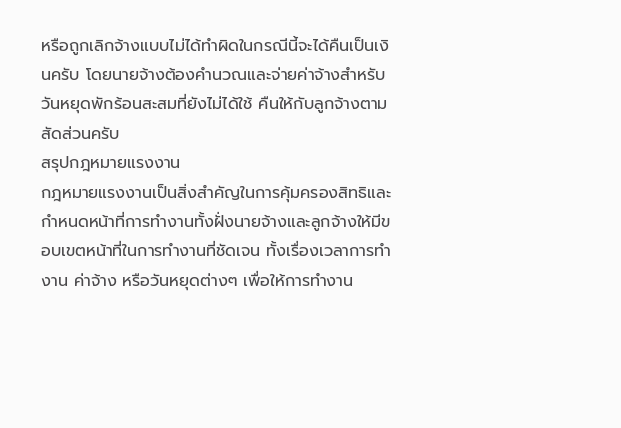หรือถูกเลิกจ้างแบบไม่ได้ทำผิดในกรณีนี้จะได้คืนเป็นเงินครับ โดยนายจ้างต้องคำนวณและจ่ายค่าจ้างสำหรับวันหยุดพักร้อนสะสมที่ยังไม่ได้ใช้ คืนให้กับลูกจ้างตามสัดส่วนครับ
สรุปกฎหมายแรงงาน
กฎหมายแรงงานเป็นสิ่งสำคัญในการคุ้มครองสิทธิและกำหนดหน้าที่การทำงานทั้งฝั่งนายจ้างและลูกจ้างให้มีขอบเขตหน้าที่ในการทำงานที่ชัดเจน ทั้งเรื่องเวลาการทำงาน ค่าจ้าง หรือวันหยุดต่างๆ เพื่อให้การทำงาน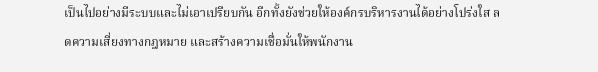เป็นไปอย่างมีระบบและไม่เอาเปรียบกัน อีกทั้งยังช่วยให้องค์กรบริหารงานได้อย่างโปร่งใส ลดความเสี่ยงทางกฎหมาย และสร้างความเชื่อมั่นให้พนักงาน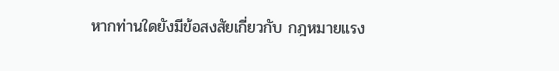หากท่านใดยังมีข้อสงสัยเกี่ยวกับ กฎหมายแรง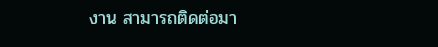งาน สามารถติดต่อมา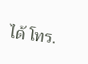ได้ โทร.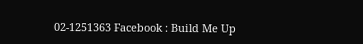02-1251363 Facebook : Build Me Up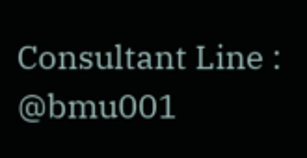Consultant Line : @bmu001